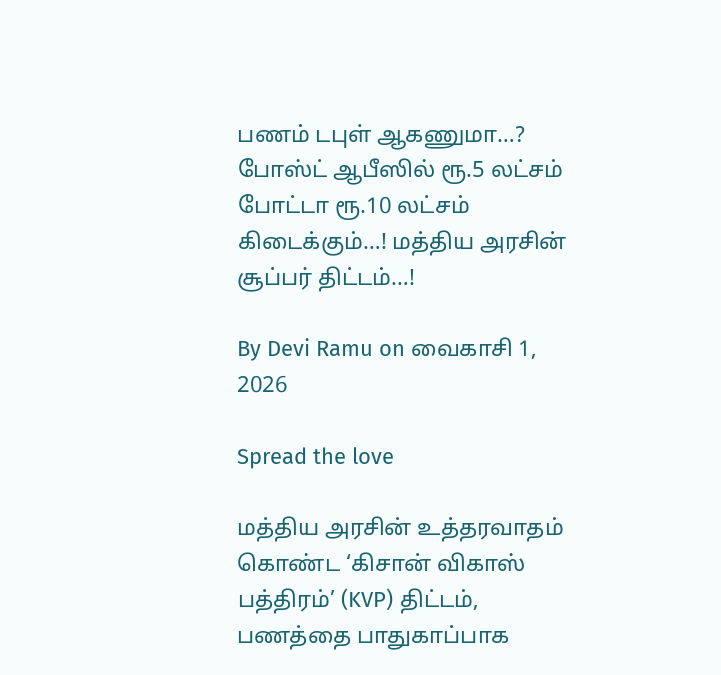பணம் டபுள் ஆகணுமா…? போஸ்ட் ஆபீஸில் ரூ.5 லட்சம் போட்டா ரூ.10 லட்சம் கிடைக்கும்…! மத்திய அரசின் சூப்பர் திட்டம்…!

By Devi Ramu on வைகாசி 1, 2026

Spread the love

மத்திய அரசின் உத்தரவாதம் கொண்ட ‘கிசான் விகாஸ் பத்திரம்’ (KVP) திட்டம், பணத்தை பாதுகாப்பாக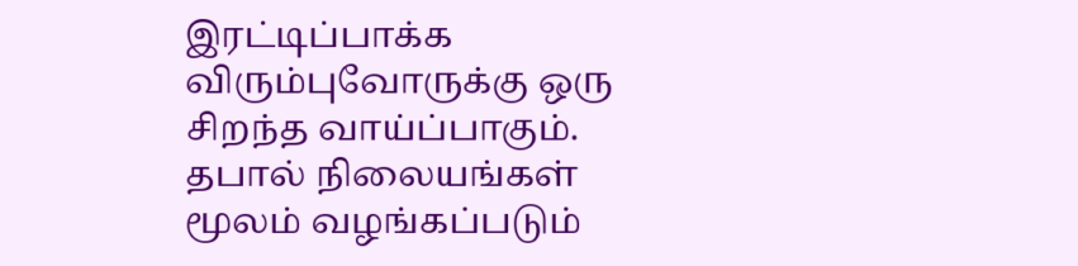இரட்டிப்பாக்க விரும்புவோருக்கு ஒரு சிறந்த வாய்ப்பாகும். தபால் நிலையங்கள் மூலம் வழங்கப்படும்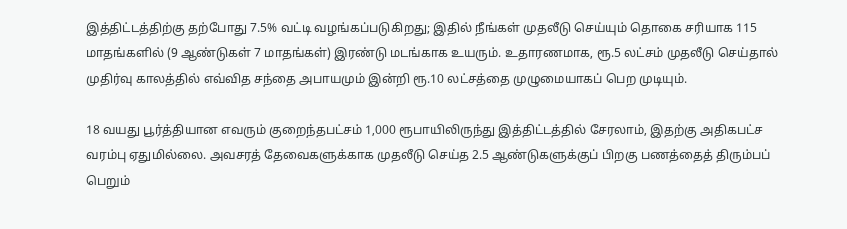இத்திட்டத்திற்கு தற்போது 7.5% வட்டி வழங்கப்படுகிறது; இதில் நீங்கள் முதலீடு செய்யும் தொகை சரியாக 115 மாதங்களில் (9 ஆண்டுகள் 7 மாதங்கள்) இரண்டு மடங்காக உயரும். உதாரணமாக, ரூ.5 லட்சம் முதலீடு செய்தால் முதிர்வு காலத்தில் எவ்வித சந்தை அபாயமும் இன்றி ரூ.10 லட்சத்தை முழுமையாகப் பெற முடியும்.

18 வயது பூர்த்தியான எவரும் குறைந்தபட்சம் 1,000 ரூபாயிலிருந்து இத்திட்டத்தில் சேரலாம், இதற்கு அதிகபட்ச வரம்பு ஏதுமில்லை. அவசரத் தேவைகளுக்காக முதலீடு செய்த 2.5 ஆண்டுகளுக்குப் பிறகு பணத்தைத் திரும்பப் பெறும்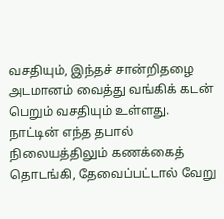வசதியும், இந்தச் சான்றிதழை அடமானம் வைத்து வங்கிக் கடன் பெறும் வசதியும் உள்ளது. நாட்டின் எந்த தபால் நிலையத்திலும் கணக்கைத் தொடங்கி, தேவைப்பட்டால் வேறு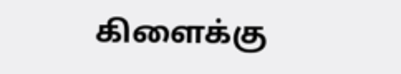கிளைக்கு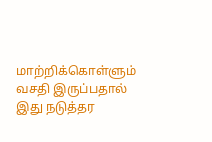மாற்றிக்கொள்ளும் வசதி இருப்பதால் இது நடுத்தர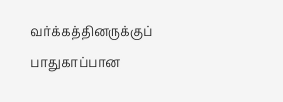வர்க்கத்தினருக்குப் பாதுகாப்பான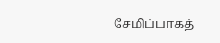சேமிப்பாகத்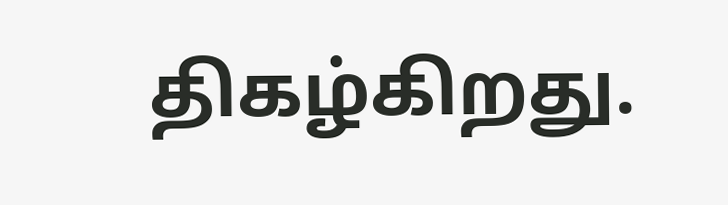திகழ்கிறது.